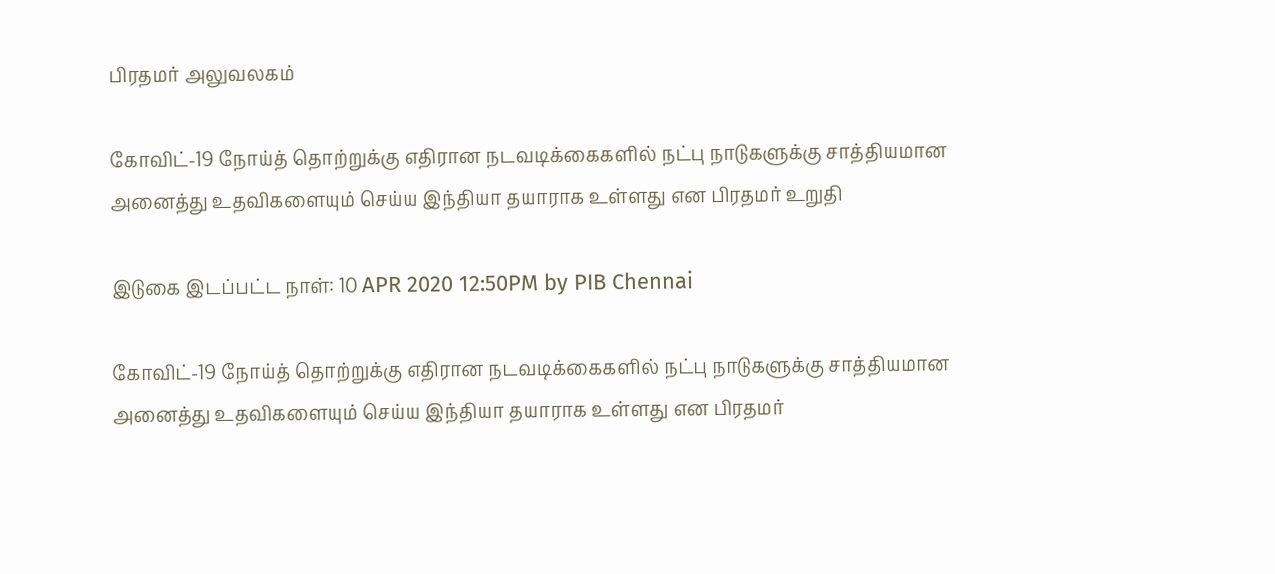பிரதமர் அலுவலகம்

கோவிட்-19 நோய்த் தொற்றுக்கு எதிரான நடவடிக்கைகளில் நட்பு நாடுகளுக்கு சாத்தியமான அனைத்து உதவிகளையும் செய்ய இந்தியா தயாராக உள்ளது என பிரதமர் உறுதி

இடுகை இடப்பட்ட நாள்: 10 APR 2020 12:50PM by PIB Chennai

கோவிட்-19 நோய்த் தொற்றுக்கு எதிரான நடவடிக்கைகளில் நட்பு நாடுகளுக்கு சாத்தியமான அனைத்து உதவிகளையும் செய்ய இந்தியா தயாராக உள்ளது என பிரதமர்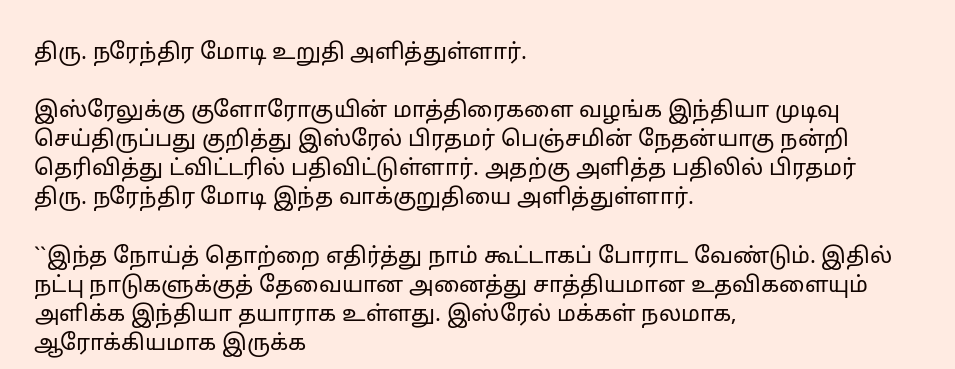திரு. நரேந்திர மோடி உறுதி அளித்துள்ளார்.

இஸ்ரேலுக்கு குளோரோகுயின் மாத்திரைகளை வழங்க இந்தியா முடிவு செய்திருப்பது குறித்து இஸ்ரேல் பிரதமர் பெஞ்சமின் நேதன்யாகு நன்றி தெரிவித்து ட்விட்டரில் பதிவிட்டுள்ளார். அதற்கு அளித்த பதிலில் பிரதமர் திரு. நரேந்திர மோடி இந்த வாக்குறுதியை அளித்துள்ளார்.

``இந்த நோய்த் தொற்றை எதிர்த்து நாம் கூட்டாகப் போராட வேண்டும். இதில் நட்பு நாடுகளுக்குத் தேவையான அனைத்து சாத்தியமான உதவிகளையும் அளிக்க இந்தியா தயாராக உள்ளது. இஸ்ரேல் மக்கள் நலமாக, ஆரோக்கியமாக இருக்க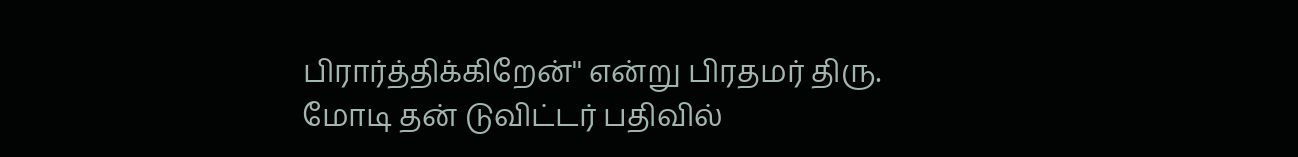பிரார்த்திக்கிறேன்'' என்று பிரதமர் திரு. மோடி தன் டுவிட்டர் பதிவில்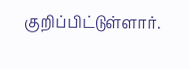குறிப்பிட்டுள்ளார்.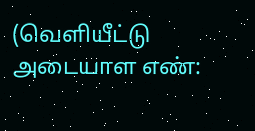(வெளியீட்டு அடையாள எண்: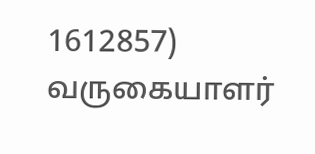1612857) வருகையாளர்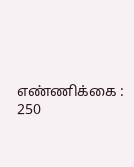எண்ணிக்கை : 250